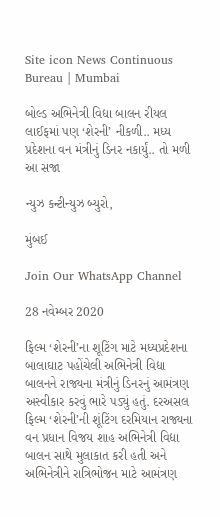Site icon News Continuous Bureau | Mumbai

બોલ્ડ અભિનેત્રી વિદ્યા બાલન રીયલ લાઈફમાં પણ ‘શેરની’ નીકળી.. મધ્ય પ્રદેશના વન મંત્રીનું ડિનર નકાર્યું.. તો મળી આ સજા

ન્યુઝ કન્ટીન્યુઝ બ્યુરો,

મુંબઈ

Join Our WhatsApp Channel

28 નવેમ્બર 2020

ફિલ્મ ‘શેરની’ના શૂટિંગ માટે મધ્યપ્રદેશના બાલાઘાટ પહોંચેલી અભિનેત્રી વિદ્યા બાલનને રાજ્યના મંત્રીનું ડિનરનું આમંત્રણ અસ્વીકાર કરવું ભારે પડ્યું હતું. દરઅસલ ફિલ્મ ‘શેરની’ની શૂંટિંગ દરમિયાન રાજ્યના વન પ્રધાન વિજય શાહ અભિનેત્રી વિદ્યા બાલન સાથે મુલાકાત કરી હતી અને અભિનેત્રીને રાત્રિભોજન માટે આમંત્રણ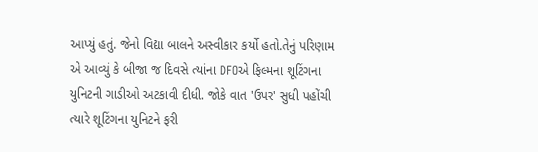આપ્યું હતું. જેનો વિદ્યા બાલને અસ્વીકાર કર્યો હતો.તેનું પરિણામ એ આવ્યું કે બીજા જ દિવસે ત્યાંના DFOએ ફિલ્મના શૂટિંગના યુનિટની ગાડીઓ અટકાવી દીધી. જોકે વાત 'ઉપર' સુધી પહોંચી ત્યારે શૂટિંગના યુનિટને ફરી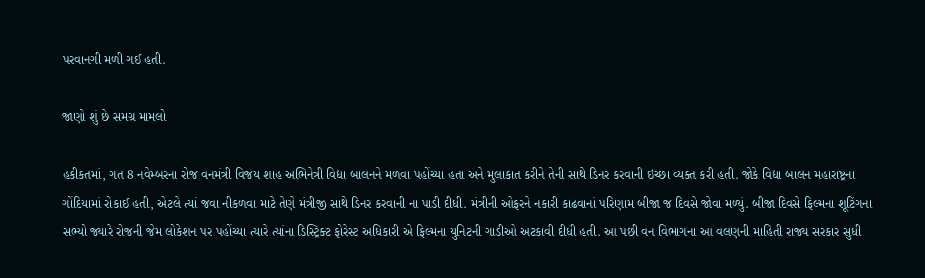પરવાનગી મળી ગઈ હતી.

જાણો શું છે સમગ્ર મામલો

હકીકતમાં, ગત 8 નવેમ્બરના રોજ વનમંત્રી વિજય શાહ અભિનેત્રી વિદ્યા બાલનને મળવા પહોંચ્યા હતા અને મુલાકાત કરીને તેની સાથે ડિનર કરવાની ઇચ્છા વ્યક્ત કરી હતી. જોકે વિદ્યા બાલન મહારાષ્ટ્રના ગોંદિયામાં રોકાઈ હતી, એટલે ત્યાં જવા નીકળવા માટે તેણે મંત્રીજી સાથે ડિનર કરવાની ના પાડી દીધી. મંત્રીની ઓફરને નકારી કાઢવાનાં પરિણામ બીજા જ દિવસે જોવા મળ્યું. બીજા દિવસે ફિલ્મના શૂટિંગના સભ્યો જ્યારે રોજની જેમ લોકેશન પર પહોંચ્યા ત્યારે ત્યાંના ડિસ્ટ્રિક્ટ ફોરેસ્ટ અધિકારી એ ફિલ્મના યુનિટની ગાડીઓ અટકાવી દીધી હતી. આ પછી વન વિભાગના આ વલણની માહિતી રાજ્ય સરકાર સુધી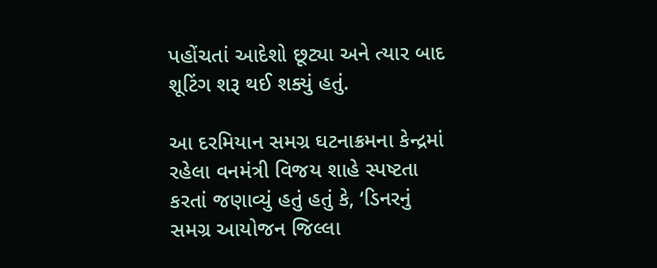પહોંચતાં આદેશો છૂટ્યા અને ત્યાર બાદ શૂટિંગ શરૂ થઈ શક્યું હતું.

આ દરમિયાન સમગ્ર ઘટનાક્રમના કેન્દ્રમાં રહેલા વનમંત્રી વિજય શાહે સ્પષ્ટતા કરતાં જણાવ્યું હતું હતું કે, ‘ડિનરનું સમગ્ર આયોજન જિલ્લા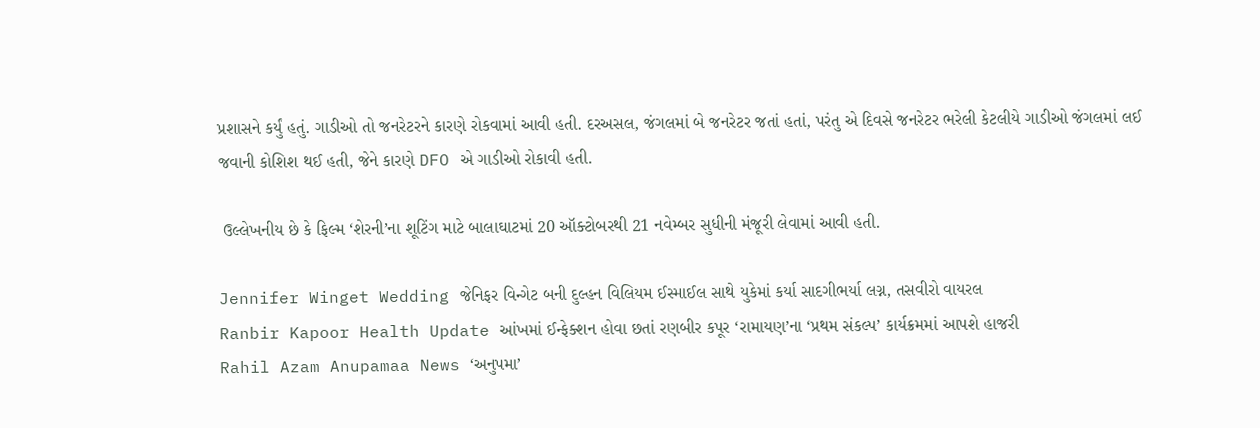પ્રશાસને કર્યું હતું. ગાડીઓ તો જનરેટરને કારણે રોકવામાં આવી હતી. દરઅસલ, જંગલમાં બે જનરેટર જતાં હતાં, પરંતુ એ દિવસે જનરેટર ભરેલી કેટલીયે ગાડીઓ જંગલમાં લઈ જવાની કોશિશ થઈ હતી, જેને કારણે DFO એ ગાડીઓ રોકાવી હતી.

 ઉલ્લેખનીય છે કે ફિલ્મ ‘શેરની’ના શૂટિંગ માટે બાલાઘાટમાં 20 ઑક્ટોબરથી 21 નવેમ્બર સુધીની મંજૂરી લેવામાં આવી હતી.

Jennifer Winget Wedding જેનિફર વિન્ગેટ બની દુલ્હન વિલિયમ ઈસ્માઈલ સાથે યુકેમાં કર્યા સાદગીભર્યા લગ્ન, તસવીરો વાયરલ
Ranbir Kapoor Health Update આંખમાં ઈન્ફેક્શન હોવા છતાં રણબીર કપૂર ‘રામાયણ’ના ‘પ્રથમ સંકલ્પ’ કાર્યક્રમમાં આપશે હાજરી
Rahil Azam Anupamaa News ‘અનુપમા’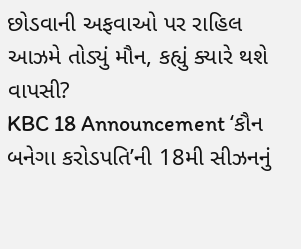છોડવાની અફવાઓ પર રાહિલ આઝમે તોડ્યું મૌન, કહ્યું ક્યારે થશે વાપસી?
KBC 18 Announcement ‘કૌન બનેગા કરોડપતિ’ની 18મી સીઝનનું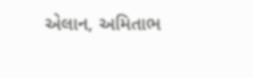એલાન, અમિતાભ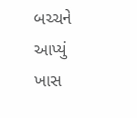બચ્ચને આપ્યું ખાસ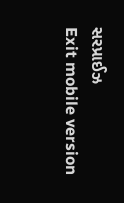સરપ્રાઈઝ
Exit mobile version